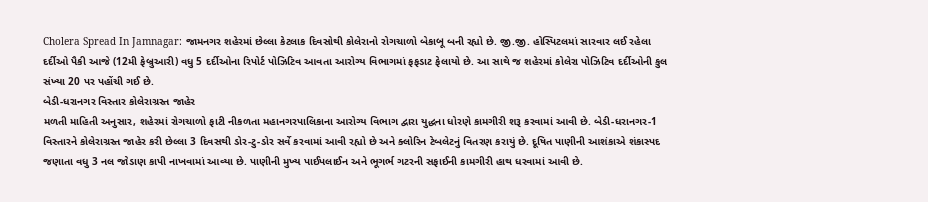Cholera Spread In Jamnagar: જામનગર શહેરમાં છેલ્લા કેટલાક દિવસોથી કોલેરાનો રોગચાળો બેકાબૂ બની રહ્યો છે. જી.જી. હોસ્પિટલમાં સારવાર લઈ રહેલા દર્દીઓ પૈકી આજે (12મી ફેબ્રુઆરી) વધુ 5 દર્દીઓના રિપોર્ટ પોઝિટિવ આવતા આરોગ્ય વિભાગમાં ફફડાટ ફેલાયો છે. આ સાથે જ શહેરમાં કોલેરા પોઝિટિવ દર્દીઓની કુલ સંખ્યા 20 પર પહોંચી ગઈ છે.
બેડી-ધરાનગર વિસ્તાર કોલેરાગ્રસ્ત જાહેર
મળતી માહિતી અનુસાર, શહેરમાં રોગચાળો ફાટી નીકળતા મહાનગરપાલિકાના આરોગ્ય વિભાગ દ્વારા યુદ્ધના ધોરણે કામગીરી શરૂ કરવામાં આવી છે. બેડી-ધરાનગર-1 વિસ્તારને કોલેરાગ્રસ્ત જાહેર કરી છેલ્લા 3 દિવસથી ડોર-ટુ-ડોર સર્વે કરવામાં આવી રહ્યો છે અને ક્લોરિન ટેબલેટનું વિતરણ કરાયું છે. દૂષિત પાણીની આશંકાએ શંકાસ્પદ જણાતા વધુ 3 નલ જોડાણ કાપી નાખવામાં આવ્યા છે. પાણીની મુખ્ય પાઈપલાઈન અને ભૂગર્ભ ગટરની સફાઈની કામગીરી હાથ ધરવામાં આવી છે.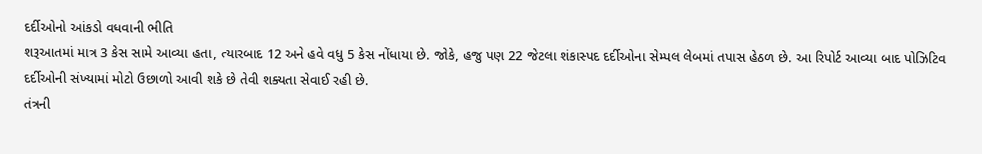દર્દીઓનો આંકડો વધવાની ભીતિ
શરૂઆતમાં માત્ર 3 કેસ સામે આવ્યા હતા, ત્યારબાદ 12 અને હવે વધુ 5 કેસ નોંધાયા છે. જોકે, હજુ પણ 22 જેટલા શંકાસ્પદ દર્દીઓના સેમ્પલ લેબમાં તપાસ હેઠળ છે. આ રિપોર્ટ આવ્યા બાદ પોઝિટિવ દર્દીઓની સંખ્યામાં મોટો ઉછાળો આવી શકે છે તેવી શક્યતા સેવાઈ રહી છે.
તંત્રની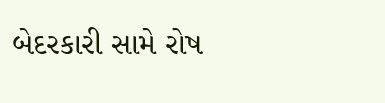બેદરકારી સામે રોષ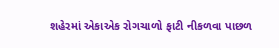શહેરમાં એકાએક રોગચાળો ફાટી નીકળવા પાછળ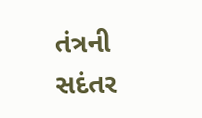તંત્રની સદંતર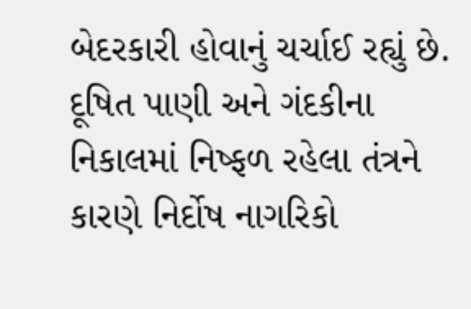બેદરકારી હોવાનું ચર્ચાઈ રહ્યું છે. દૂષિત પાણી અને ગંદકીના નિકાલમાં નિષ્ફળ રહેલા તંત્રને કારણે નિર્દોષ નાગરિકો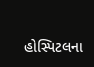હોસ્પિટલના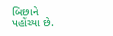બિછાને પહોંચ્યા છે.